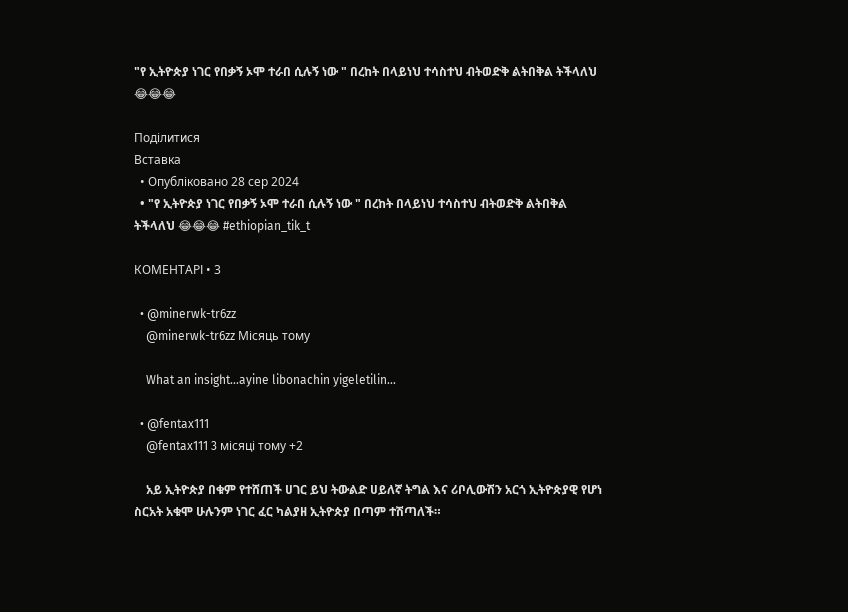"የ ኢትዮጵያ ነገር የበቃኝ ኦሞ ተራበ ሲሉኝ ነው " በረከት በላይነህ ተሳስተህ ብትወድቅ ልትበቅል ትችላለህ 😂😂😂

Поділитися
Вставка
  • Опубліковано 28 сер 2024
  • "የ ኢትዮጵያ ነገር የበቃኝ ኦሞ ተራበ ሲሉኝ ነው " በረከት በላይነህ ተሳስተህ ብትወድቅ ልትበቅል ትችላለህ 😂😂😂 #ethiopian_tik_t

КОМЕНТАРІ • 3

  • @minerwk-tr6zz
    @minerwk-tr6zz Місяць тому

    What an insight...ayine libonachin yigeletilin...

  • @fentax111
    @fentax111 3 місяці тому +2

    አይ ኢትዮጵያ በቁም የተሸጠች ሀገር ይህ ትውልድ ሀይለኛ ትግል እና ሪቦሊውሽን አርጎ ኢትዮጵያዊ የሆነ ስርአት አቁሞ ሁሉንም ነገር ፈር ካልያዘ ኢትዮጵያ በጣም ተሽጣለች።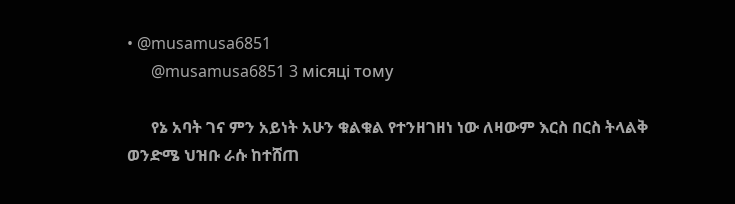• @musamusa6851
      @musamusa6851 3 місяці тому

      የኔ አባት ገና ምን አይነት አሁን ቁልቁል የተንዘገዘነ ነው ለዛውም እርስ በርስ ትላልቅ ወንድሜ ህዝቡ ራሱ ከተሸጠ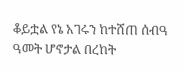ቆይቷል የኔ አገሩን ከተሸጠ ሰብዓ ዓመት ሆኖታል በረከት